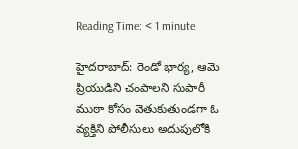Reading Time: < 1 minute

హైదరాబాద్: రెండో భార్య, ఆమె ప్రియుడిని చంపాలని సుపారీ ముఠా కోసం వెతుకుతుండగా ఓ వ్యక్తిని పోలీసులు అదుపులోకి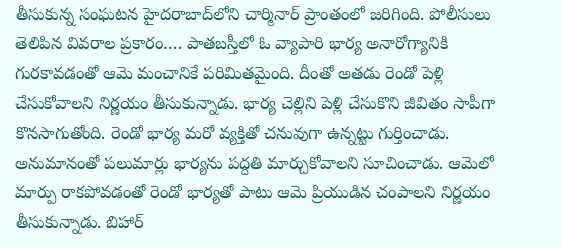తీసుకున్న సంఘటన హైదరాబాద్‌లోని చార్మినార్ ప్రాంతంలో జరిగింది. పోలీసులు తెలిపిన వివరాల ప్రకారం…. పాతబస్తీలో ఓ వ్యాపారి భార్య అనారోగ్యానికి గురకావడంతో ఆమె మంచానికే పరిమితమైంది. దీంతో అతడు రెండో పెళ్లి చేసుకోవాలని నిర్ణయం తీసుకున్నాడు. భార్య చెల్లిని పెళ్లి చేసుకొని జీవితం సాపీగా కొనసాగుతోంది. రెండో భార్య మరో వ్యక్తితో చనువుగా ఉన్నట్టు గుర్తించాడు. అనుమానంతో పలుమార్లు భార్యను పద్దతి మార్చుకోవాలని సూచించాడు. ఆమెలో మార్పు రాకపోవడంతో రెండో భార్యతో పాటు ఆమె ప్రియుడిన చంపాలని నిర్ణయం తీసుకున్నాడు. బిహార్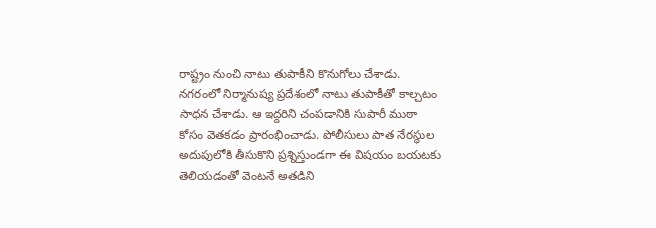రాష్ట్రం నుంచి నాటు తుపాకీని కొనుగోలు చేశాడు. నగరంలో నిర్మానుష్య ప్రదేశంలో నాటు తుపాకీతో కాల్చటం సాధన చేశాడు. ఆ ఇద్దరిని చంపడానికి సుపారీ ముఠా కోసం వెతకడం ప్రారంభించాడు. పోలీసులు పాత నేరస్థుల అదుపులోకి తీసుకొని ప్రశ్నిస్తుండగా ఈ విషయం బయటకు తెలియడంతో వెంటనే అతడిని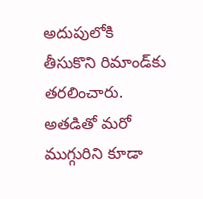అదుపులోకి తీసుకొని రిమాండ్‌కు తరలించారు. అతడితో మరో ముగ్గురిని కూడా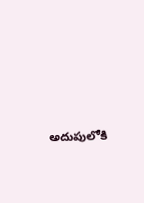అదుపులోకి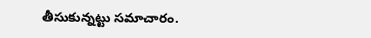తీసుకున్నట్టు సమాచారం.